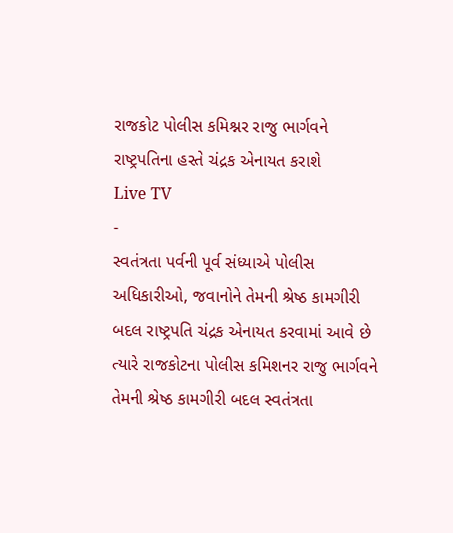રાજકોટ પોલીસ કમિશ્નર રાજુ ભાર્ગવને રાષ્ટ્રપતિના હસ્તે ચંદ્રક એનાયત કરાશે
Live TV
-
સ્વતંત્રતા પર્વની પૂર્વ સંધ્યાએ પોલીસ અધિકારીઓ, જવાનોને તેમની શ્રેષ્ઠ કામગીરી બદલ રાષ્ટ્રપતિ ચંદ્રક એનાયત કરવામાં આવે છે ત્યારે રાજકોટના પોલીસ કમિશનર રાજુ ભાર્ગવને તેમની શ્રેષ્ઠ કામગીરી બદલ સ્વતંત્રતા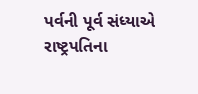પર્વની પૂર્વ સંધ્યાએ રાષ્ટ્રપતિના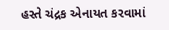હસ્તે ચંદ્રક એનાયત કરવામાં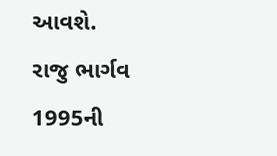આવશે.
રાજુ ભાર્ગવ 1995ની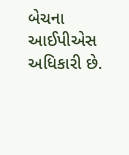બેચના આઈપીએસ અધિકારી છે.